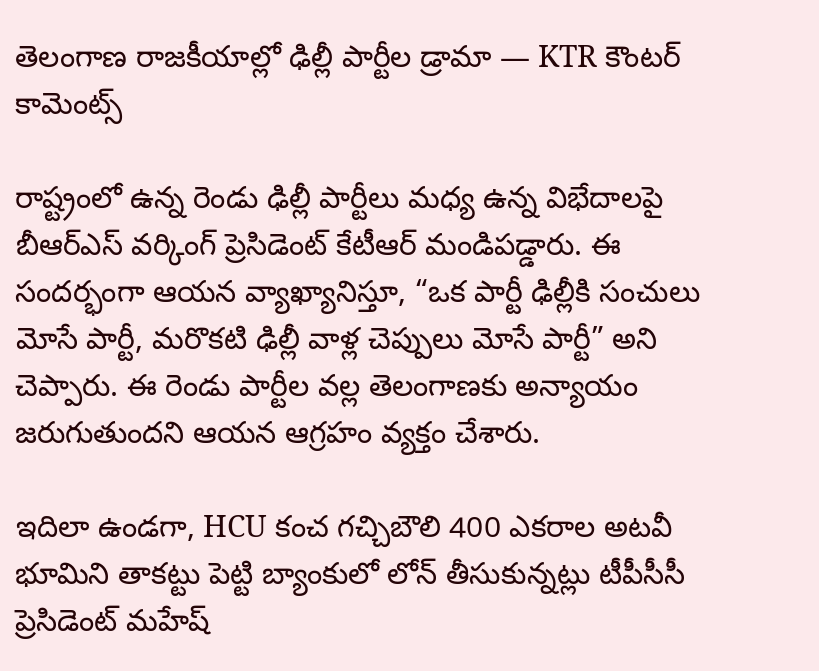తెలంగాణ రాజకీయాల్లో ఢిల్లీ పార్టీల డ్రామా — KTR కౌంటర్ కామెంట్స్

రాష్ట్రంలో ఉన్న రెండు ఢిల్లీ పార్టీలు మధ్య ఉన్న విభేదాలపై బీఆర్ఎస్ వర్కింగ్ ప్రెసిడెంట్ కేటీఆర్ మండిపడ్డారు. ఈ సందర్భంగా ఆయన వ్యాఖ్యానిస్తూ, “ఒక పార్టీ ఢిల్లీకి సంచులు మోసే పార్టీ, మరొకటి ఢిల్లీ వాళ్ల చెప్పులు మోసే పార్టీ” అని చెప్పారు. ఈ రెండు పార్టీల వల్ల తెలంగాణకు అన్యాయం జరుగుతుందని ఆయన ఆగ్రహం వ్యక్తం చేశారు.

ఇదిలా ఉండగా, HCU కంచ గచ్చిబౌలి 400 ఎకరాల అటవీ భూమిని తాకట్టు పెట్టి బ్యాంకులో లోన్ తీసుకున్నట్లు టీపీసీసీ ప్రెసిడెంట్ మహేష్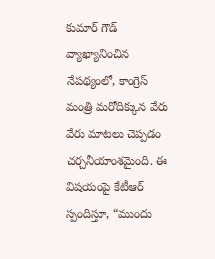కుమార్ గౌడ్ వ్యాఖ్యానించిన నేపథ్యంలో, కాంగ్రెస్ మంత్రి మరోదిక్కున వేరు వేరు మాటలు చెప్పడం చర్చనీయాంశమైంది. ఈ విషయంపై కేటీఆర్ స్పందిస్తూ, “ముందు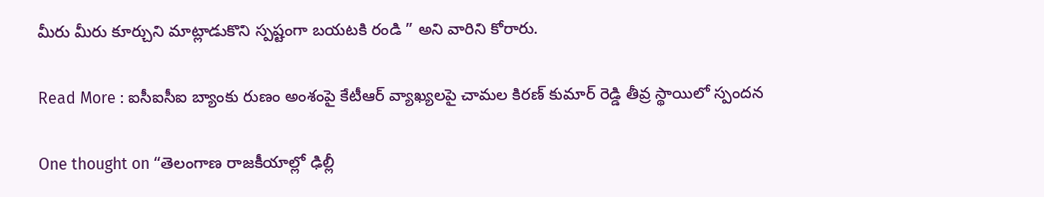మీరు మీరు కూర్చుని మాట్లాడుకొని స్పష్టంగా బయటకి రండి ” అని వారిని కోరారు.

Read More : ఐసీఐసీఐ బ్యాంకు రుణం అంశంపై కేటీఆర్ వ్యాఖ్యలపై చామల కిరణ్ కుమార్ రెడ్డి తీవ్ర స్థాయిలో స్పందన

One thought on “తెలంగాణ రాజకీయాల్లో ఢిల్లీ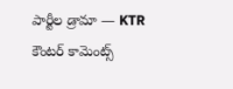పార్టీల డ్రామా — KTR కౌంటర్ కామెంట్స్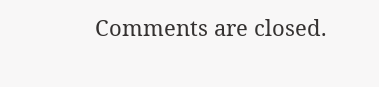Comments are closed.